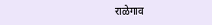राळेगाव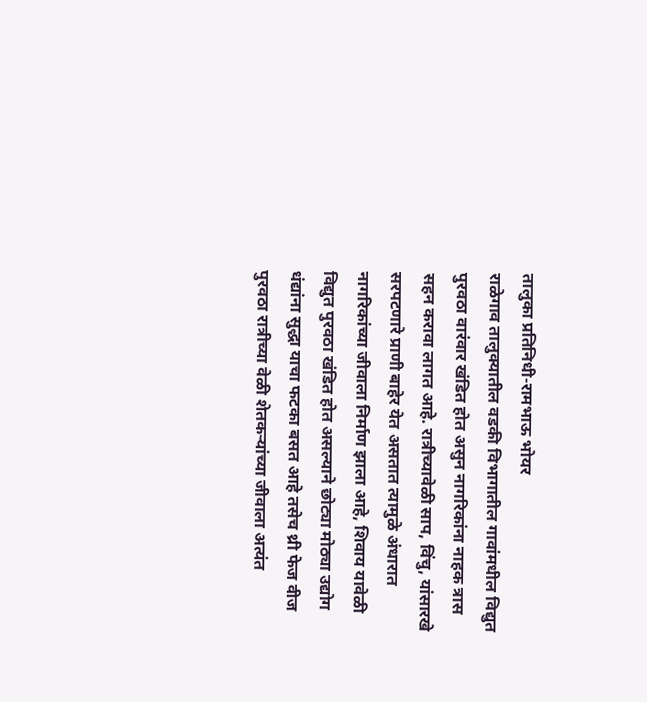तालुका प्रतिनिधी-रामभाऊ भोयर
राळेगाव तालुक्यातील वडकी विभागातील गावांमधील विद्युत पुरवठा वारंवार खंडित होत असुन नागरिकांना नाहक त्रास सहन करावा लागत आहे. रात्रीच्यावेळी साप, विंचु, यांसारखे सरपटणारे प्राणी बाहेर येत असतात त्यामुळे अंधारात नागरिकांच्या जीवाला निर्माण झाला आहे, शिवाय यावेळी विद्युत पुरवठा खंडित होत असल्याने छोट्या मोठ्या उद्योग धंद्यांना सुद्धा याचा फटका बसत आहे तसेच थ्री फेज वीज पुरवठा रात्रीच्या वेळी शेतकऱ्यांच्या जीवाला अत्यंत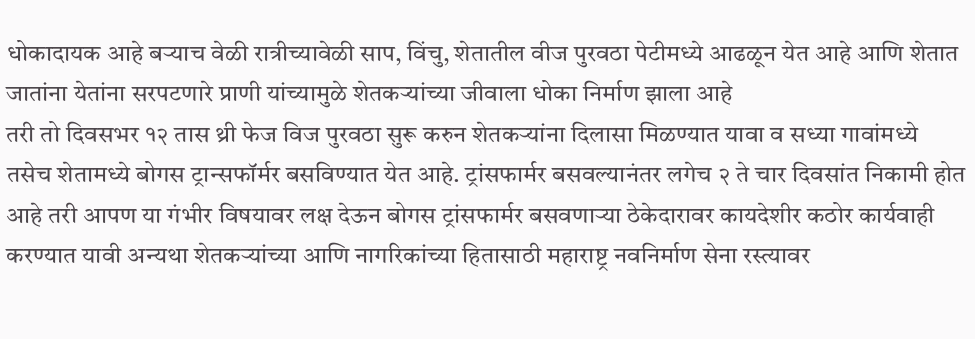धोकादायक आहे बऱ्याच वेळी रात्रीच्यावेळी साप, विंचु, शेतातील वीज पुरवठा पेटीमध्ये आढळून येत आहे आणि शेतात जातांना येतांना सरपटणारे प्राणी यांच्यामुळे शेतकऱ्यांच्या जीवाला धोका निर्माण झाला आहे
तरी तो दिवसभर १२ तास थ्री फेज विज पुरवठा सुरू करुन शेतकऱ्यांना दिलासा मिळण्यात यावा व सध्या गावांमध्ये तसेच शेतामध्ये बोगस ट्रान्सफॉर्मर बसविण्यात येत आहे. ट्रांसफार्मर बसवल्यानंतर लगेच २ ते चार दिवसांत निकामी होत आहे तरी आपण या गंभीर विषयावर लक्ष देऊन बोगस ट्रांसफार्मर बसवणाऱ्या ठेकेदारावर कायदेशीर कठोर कार्यवाही करण्यात यावी अन्यथा शेतकऱ्यांच्या आणि नागरिकांच्या हितासाठी महाराष्ट्र नवनिर्माण सेना रस्त्यावर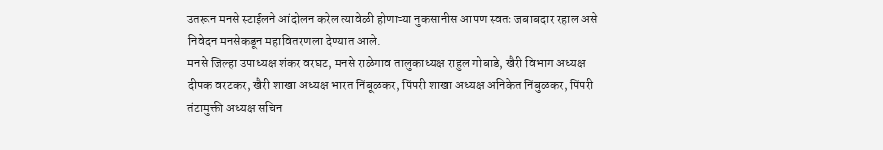उतरून मनसे स्टाईलने आंदोलन करेल त्यावेळी होणाऱ्या नुकसानीस आपण स्वतः जबाबदार रहाल असे निवेदन मनसेकडून महावितरणला देण्यात आले.
मनसे जिल्हा उपाध्यक्ष शंकर वरघट, मनसे राळेगाव तालुकाध्यक्ष राहुल गोबाडे, खैरी विभाग अध्यक्ष दीपक वरटकर, खैरी शाखा अध्यक्ष भारत निंबूळकर, पिंपरी शाखा अध्यक्ष अनिकेत निंबुळकर, पिंपरी तंटामुक्ती अध्यक्ष सचिन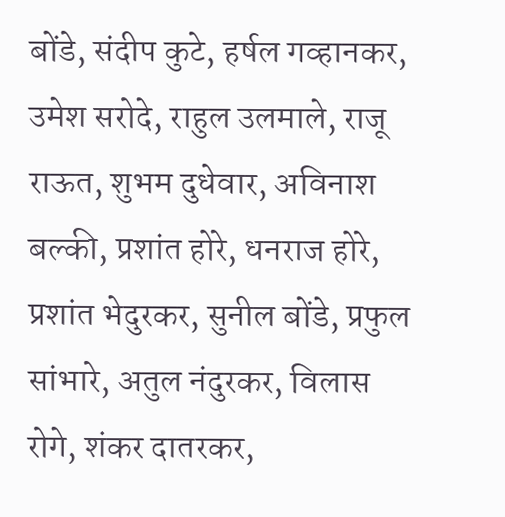बोंडे, संदीप कुटे, हर्षल गव्हानकर, उमेश सरोदे, राहुल उलमाले, राजू राऊत, शुभम दुधेवार, अविनाश बल्की, प्रशांत होरे, धनराज होरे, प्रशांत भेदुरकर, सुनील बोंडे, प्रफुल सांभारे, अतुल नंदुरकर, विलास रोगे, शंकर दातरकर,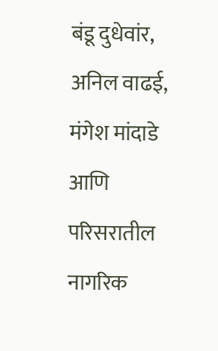बंडू दुधेवांर, अनिल वाढई, मंगेश मांदाडे आणि परिसरातील नागरिक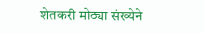शेतकरी मोठ्या संख्येने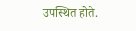उपस्थित होते.